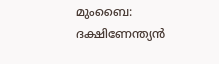മുംബൈ: ദക്ഷിണേന്ത്യൻ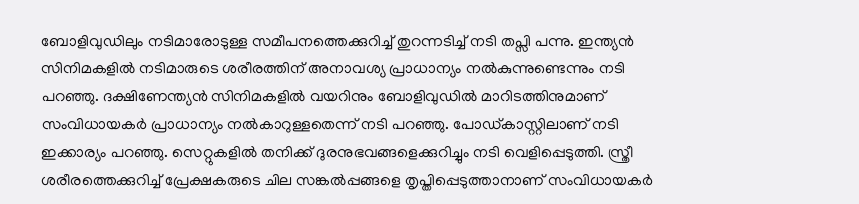ബോളിവുഡിലും നടിമാരോടുള്ള സമീപനത്തെക്കുറിച്ച് തുറന്നടിച്ച് നടി തപ്സി പന്നു. ഇന്ത്യൻ സിനിമകളിൽ നടിമാരുടെ ശരീരത്തിന് അനാവശ്യ പ്രാധാന്യം നൽകുന്നുണ്ടെന്നും നടി പറഞ്ഞു. ദക്ഷിണേന്ത്യൻ സിനിമകളിൽ വയറിനും ബോളിവുഡിൽ മാറിടത്തിനുമാണ് സംവിധായകർ പ്രാധാന്യം നൽകാറുള്ളതെന്ന് നടി പറഞ്ഞു. പോഡ്കാസ്റ്റിലാണ് നടി ഇക്കാര്യം പറഞ്ഞു. സെറ്റുകളിൽ തനിക്ക് ദുരനുഭവങ്ങളെക്കുറിച്ചും നടി വെളിപ്പെടുത്തി. സ്ത്രീ ശരീരത്തെക്കുറിച്ച് പ്രേക്ഷകരുടെ ചില സങ്കൽപ്പങ്ങളെ തൃപ്തിപ്പെടുത്താനാണ് സംവിധായകർ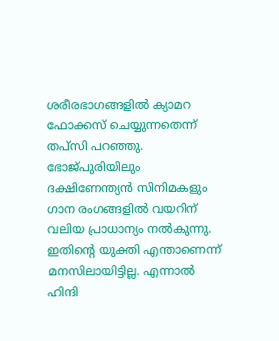ശരീരഭാഗങ്ങളിൽ ക്യാമറ ഫോക്കസ് ചെയ്യുന്നതെന്ന് തപ്സി പറഞ്ഞു. ഭോജ്പുരിയിലും ദക്ഷിണേന്ത്യൻ സിനിമകളും ഗാന രംഗങ്ങളിൽ വയറിന് വലിയ പ്രാധാന്യം നൽകുന്നു. ഇതിന്റെ യുക്തി എന്താണെന്ന് മനസിലായിട്ടില്ല. എന്നാൽ ഹിന്ദി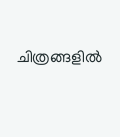ചിത്രങ്ങളിൽ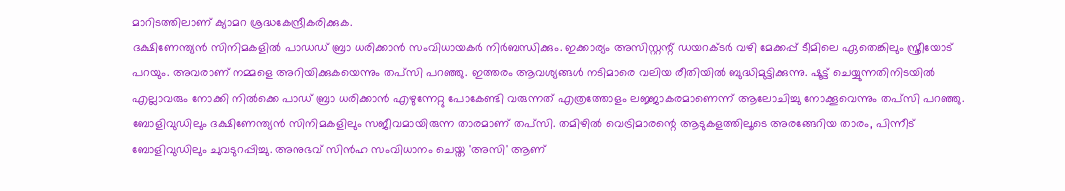മാറിടത്തിലാണ് ക്യാമറ ശ്രദ്ധകേന്ദ്രീകരിക്കുക.
ദക്ഷിണേന്ത്യൻ സിനിമകളിൽ പാഡഡ് ബ്രാ ധരിക്കാൻ സംവിധായകർ നിർബന്ധിക്കും. ഇക്കാര്യം അസിസ്റ്റന്റ് ഡയറക്ടർ വഴി മേക്കപ്പ് ടീമിലെ ഏതെങ്കിലും സ്ത്രീയോട് പറയും. അവരാണ് നമ്മളെ അറിയിക്കുകയെന്നും തപ്സി പറഞ്ഞു. ഇത്തരം ആവശ്യങ്ങൾ നടിമാരെ വലിയ രീതിയിൽ ബുദ്ധിമുട്ടിക്കുന്നു. ഷൂട്ട് ചെയ്യുന്നതിനിടയിൽ എല്ലാവരും നോക്കി നിൽക്കെ പാഡ് ബ്രാ ധരിക്കാൻ എഴുന്നേറ്റു പോകേണ്ടി വരുന്നത് എത്രത്തോളം ലജ്ജാകരമാണെന്ന് ആലോചിച്ചു നോക്കൂവെന്നും തപ്സി പറഞ്ഞു.
ബോളിവുഡിലും ദക്ഷിണേന്ത്യൻ സിനിമകളിലും സജീവമായിരുന്ന താരമാണ് തപ്സി. തമിഴിൽ വെട്രിമാരന്റെ ആടുകളത്തിലൂടെ അരങ്ങേറിയ താരം, പിന്നീട് ബോളിവുഡിലും ചുവടുറപ്പിച്ചു. അനുഭവ് സിൻഹ സംവിധാനം ചെയ്ത 'അസി' ആണ്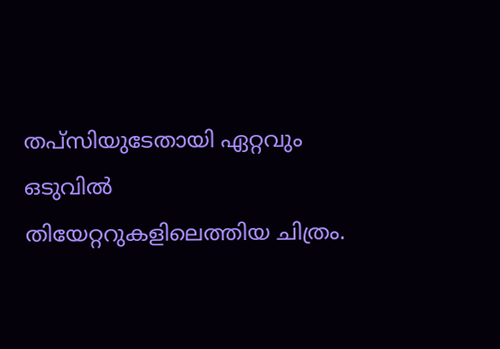തപ്സിയുടേതായി ഏറ്റവും ഒടുവിൽ തിയേറ്ററുകളിലെത്തിയ ചിത്രം.